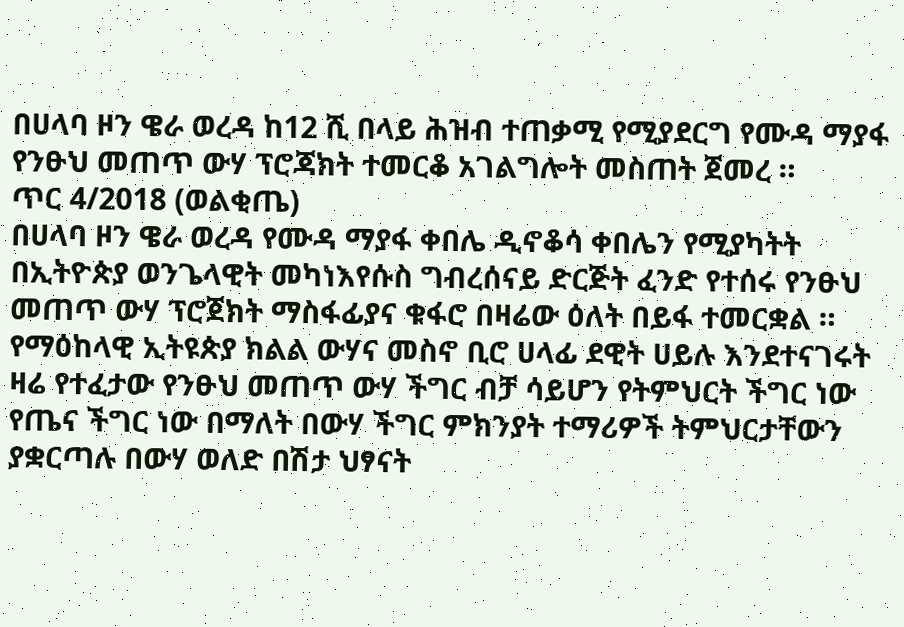በሀላባ ዞን ዌራ ወረዳ ከ12 ሺ በላይ ሕዝብ ተጠቃሚ የሚያደርግ የሙዳ ማያፋ የንፁህ መጠጥ ውሃ ፕሮጃክት ተመርቆ አገልግሎት መስጠት ጀመረ ።
ጥር 4/2018 (ወልቂጤ)
በሀላባ ዞን ዌራ ወረዳ የሙዳ ማያፋ ቀበሌ ዲኖቆሳ ቀበሌን የሚያካትት በኢትዮጵያ ወንጌላዊት መካነእየሱስ ግብረሰናይ ድርጅት ፈንድ የተሰሩ የንፁህ መጠጥ ውሃ ፕሮጀክት ማስፋፊያና ቁፋሮ በዛሬው ዕለት በይፋ ተመርቋል ።
የማዕከላዊ ኢትዩጵያ ክልል ውሃና መስኖ ቢሮ ሀላፊ ደዊት ሀይሉ እንደተናገሩት ዛሬ የተፈታው የንፁህ መጠጥ ውሃ ችግር ብቻ ሳይሆን የትምህርት ችግር ነው የጤና ችግር ነው በማለት በውሃ ችግር ምክንያት ተማሪዎች ትምህርታቸውን ያቋርጣሉ በውሃ ወለድ በሽታ ህፃናት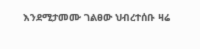እንደሚታመሙ ገልፀው ህብረተሰቡ ዛሬ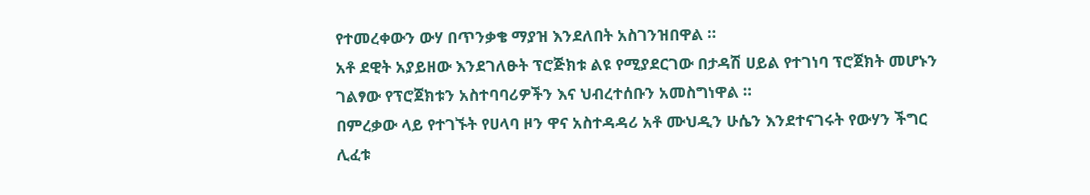የተመረቀውን ውሃ በጥንቃቄ ማያዝ እንደለበት አስገንዝበዋል ።
አቶ ደዊት አያይዘው እንደገለፁት ፕሮጅክቱ ልዩ የሚያደርገው በታዳሽ ሀይል የተገነባ ፕሮጀክት መሆኑን ገልፃው የፕሮጀክቱን አስተባባሪዎችን እና ህብረተሰቡን አመስግነዋል ።
በምረቃው ላይ የተገኙት የሀላባ ዞን ዋና አስተዳዳሪ አቶ ሙህዲን ሁሴን እንደተናገሩት የውሃን ችግር ሊፈቱ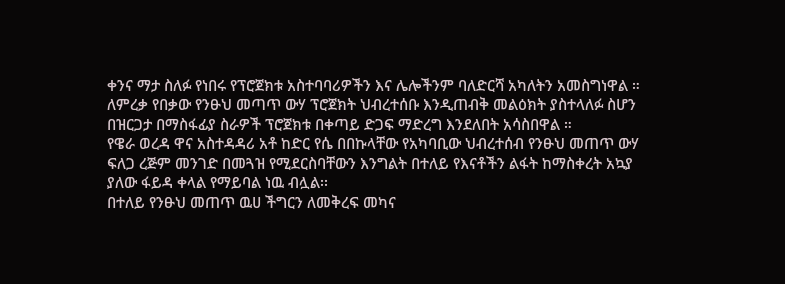ቀንና ማታ ስለፉ የነበሩ የፕሮጀክቱ አስተባባሪዎችን እና ሌሎችንም ባለድርሻ አካለትን አመስግነዋል ።
ለምረቃ የበቃው የንፁህ መጣጥ ውሃ ፕሮጀክት ህብረተሰቡ እንዲጠብቅ መልዕክት ያስተላለፉ ስሆን በዝርጋታ በማስፋፊያ ስራዎች ፕሮጀክቱ በቀጣይ ድጋፍ ማድረግ እንደለበት አሳስበዋል ።
የዌራ ወረዳ ዋና አስተዳዳሪ አቶ ከድር የሴ በበኩላቸው የአካባቢው ህብረተሰብ የንፁህ መጠጥ ውሃ ፍለጋ ረጅም መንገድ በመጓዝ የሚደርስባቸውን እንግልት በተለይ የእናቶችን ልፋት ከማስቀረት አኳያ ያለው ፋይዳ ቀላል የማይባል ነዉ ብሏል፡፡
በተለይ የንፁህ መጠጥ ዉሀ ችግርን ለመቅረፍ መካና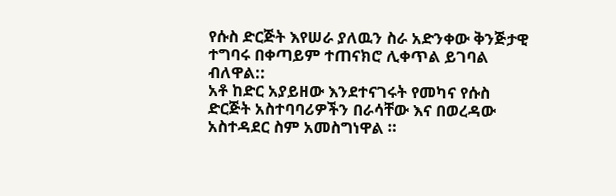የሱስ ድርጅት እየሠራ ያለዉን ስራ አድንቀው ቅንጅታዊ ተግባሩ በቀጣይም ተጠናክሮ ሊቀጥል ይገባል ብለዋል::
አቶ ከድር አያይዘው እንደተናገሩት የመካና የሱስ ድርጅት አስተባባሪዎችን በራሳቸው እና በወረዳው አስተዳደር ስም አመስግነዋል ።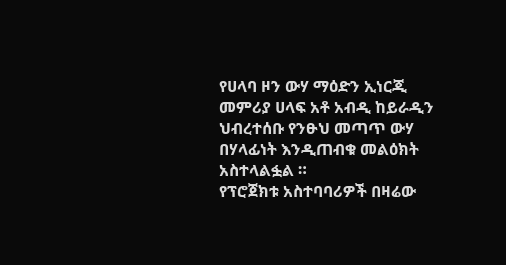የሀላባ ዞን ውሃ ማዕድን ኢነርጂ መምሪያ ሀላፍ አቶ አብዲ ከይራዲን ህብረተሰቡ የንፁህ መጣጥ ውሃ በሃላፊነት እንዲጠብቁ መልዕክት አስተላልፏል ።
የፕሮጀክቱ አስተባባሪዎች በዛሬው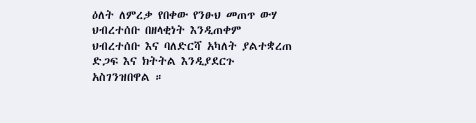ዕለት ለምረቃ የበቀው የንፁህ መጠጥ ውሃ ህብረተሰቡ በዘላቂነት እንዲጠቀም ህብረተሰቡ እና ባለድርሻ አካለት ያልተቋረጠ ድጋፍ እና ክትትል እንዲያደርጉ አስገንዝበዋል ።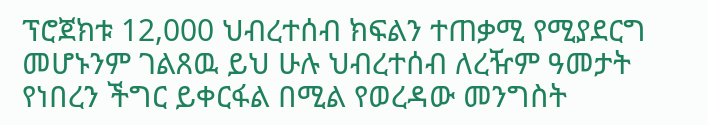ፕሮጀክቱ 12,000 ህብረተሰብ ክፍልን ተጠቃሚ የሚያደርግ መሆኑንም ገልጸዉ ይህ ሁሉ ህብረተሰብ ለረዥም ዓመታት የነበረን ችግር ይቀርፋል በሚል የወረዳው መንግስት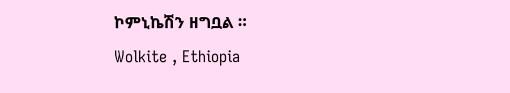ኮምኒኬሽን ዘግቧል ።
Wolkite , Ethiopia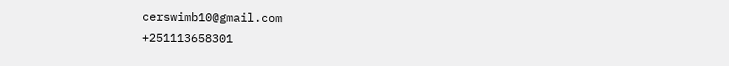cerswimb10@gmail.com
+251113658301